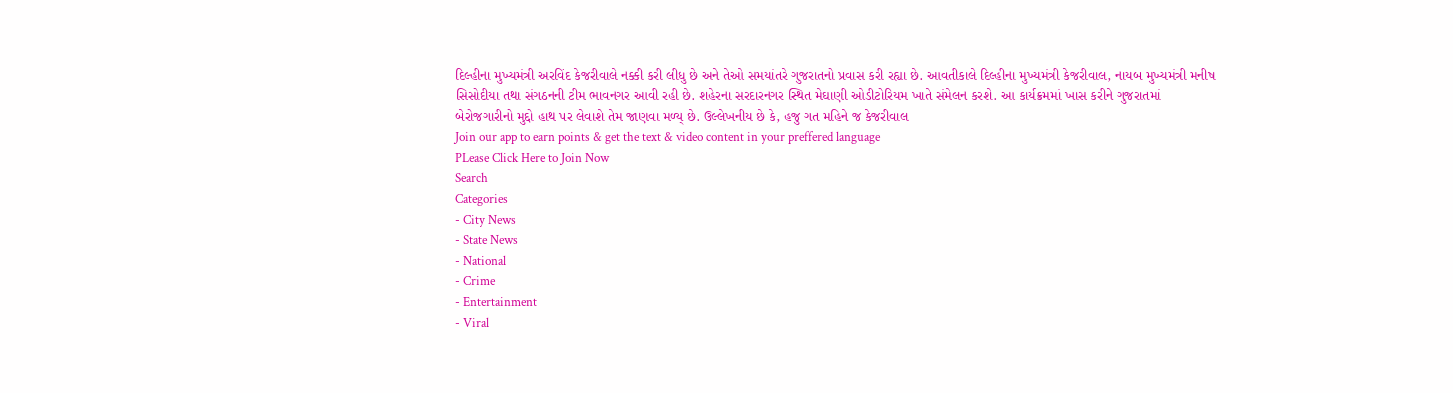દિલ્હીના મુખ્યમંત્રી અરવિંદ કેજરીવાલે નક્કી કરી લીધુ છે અને તેઓ સમયાંતરે ગુજરાતનો પ્રવાસ કરી રહ્યા છે. આવતીકાલે દિલ્હીના મુખ્યમંત્રી કેજરીવાલ, નાયબ મુખ્યમંત્રી મનીષ સિસોદીયા તથા સંગઠનની ટીમ ભાવનગર આવી રહી છે. શહેરના સરદારનગર સ્થિત મેઘાણી ઓડીટોરિયમ ખાતે સંમેલન કરશે. આ કાર્યક્રમમાં ખાસ કરીને ગુજરાતમાં બેરોજગારીનો મુદ્દો હાથ પર લેવાશે તેમ જાણવા મળ્ય્ છે. ઉલ્લેખનીય છે કે, હજુ ગત મહિને જ કેજરીવાલ
Join our app to earn points & get the text & video content in your preffered language
PLease Click Here to Join Now
Search
Categories
- City News
- State News
- National
- Crime
- Entertainment
- Viral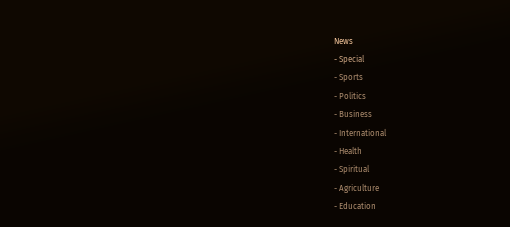News
- Special
- Sports
- Politics
- Business
- International
- Health
- Spiritual
- Agriculture
- Education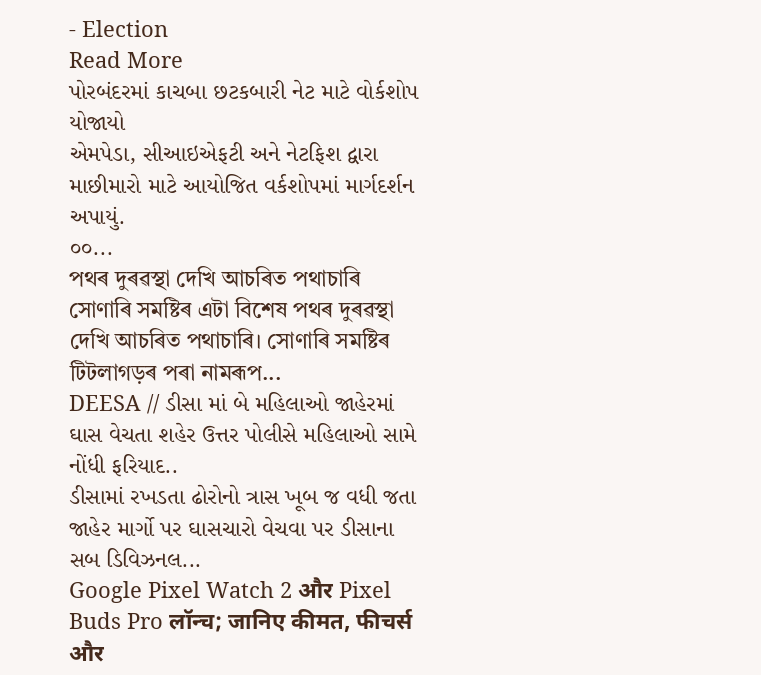- Election
Read More
પોરબંદરમાં કાચબા છટકબારી નેટ માટે વોર્કશોપ યોજાયો
એમપેડા, સીઆઇએફટી અને નેટફિશ દ્વારા માછીમારો માટે આયોજિત વર્કશોપમાં માર્ગદર્શન અપાયું.
૦૦...
পথৰ দুৰৱস্থা দেখি আচৰিত পথাচাৰি
সোণাৰি সমষ্টিৰ এটা বিশেষ পথৰ দুৰৱস্থা দেখি আচৰিত পথাচাৰি। সোণাৰি সমষ্টিৰ টিটলাগড়ৰ পৰা নামৰূপ...
DEESA // ડીસા માં બે મહિલાઓ જાહેરમાં ઘાસ વેચતા શહેર ઉત્તર પોલીસે મહિલાઓ સામે નોંધી ફરિયાદ..
ડીસામાં રખડતા ઢોરોનો ત્રાસ ખૂબ જ વધી જતા જાહેર માર્ગો પર ઘાસચારો વેચવા પર ડીસાના સબ ડિવિઝનલ...
Google Pixel Watch 2 और Pixel Buds Pro लॉन्च; जानिए कीमत, फीचर्स और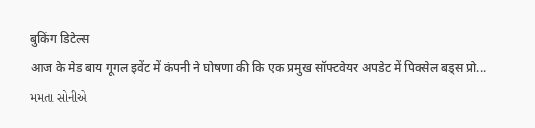बुकिंग डिटेल्स
आज के मेड बाय गूगल इवेंट में कंपनी ने घोषणा की कि एक प्रमुख सॉफ्टवेयर अपडेट में पिक्सेल बड्स प्रो...
મમતા સોનીએ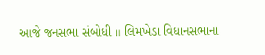આજે જનસભા સંબોધી ॥ લિમખેડા વિધાનસભાના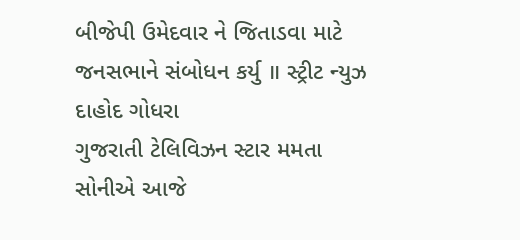બીજેપી ઉમેદવાર ને જિતાડવા માટે જનસભાને સંબોધન કર્યુ ॥ સ્ટ્રીટ ન્યુઝ દાહોદ ગોધરા
ગુજરાતી ટેલિવિઝન સ્ટાર મમતા સોનીએ આજે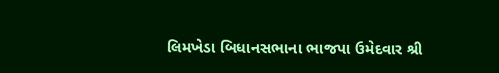લિમખેડા બિધાનસભાના ભાજપા ઉમેદવાર શ્રી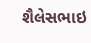શૈલેસભાઇ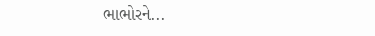ભાભોરને...